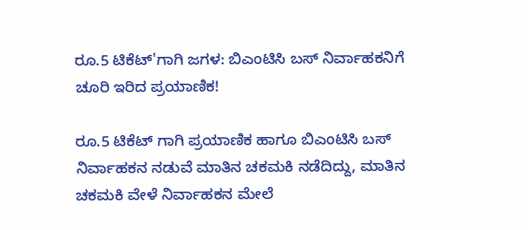ರೂ.5 ಟಿಕೆಟ್'ಗಾಗಿ ಜಗಳ: ಬಿಎಂಟಿಸಿ ಬಸ್ ನಿರ್ವಾಹಕನಿಗೆ ಚೂರಿ ಇರಿದ ಪ್ರಯಾಣಿಕ!

ರೂ.5 ಟಿಕೆಟ್ ಗಾಗಿ ಪ್ರಯಾಣಿಕ ಹಾಗೂ ಬಿಎಂಟಿಸಿ ಬಸ್ ನಿರ್ವಾಹಕನ ನಡುವೆ ಮಾತಿನ ಚಕಮಕಿ ನಡೆದಿದ್ದು, ಮಾತಿನ ಚಕಮಕಿ ವೇಳೆ ನಿರ್ವಾಹಕನ ಮೇಲೆ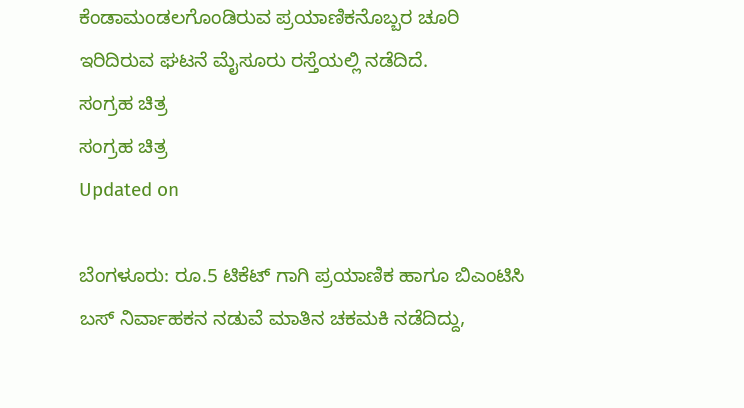ಕೆಂಡಾಮಂಡಲಗೊಂಡಿರುವ ಪ್ರಯಾಣಿಕನೊಬ್ಬರ ಚೂರಿ ಇರಿದಿರುವ ಘಟನೆ ಮೈಸೂರು ರಸ್ತೆಯಲ್ಲಿ ನಡೆದಿದೆ.
ಸಂಗ್ರಹ ಚಿತ್ರ
ಸಂಗ್ರಹ ಚಿತ್ರ
Updated on

ಬೆಂಗಳೂರು: ರೂ.5 ಟಿಕೆಟ್ ಗಾಗಿ ಪ್ರಯಾಣಿಕ ಹಾಗೂ ಬಿಎಂಟಿಸಿ ಬಸ್ ನಿರ್ವಾಹಕನ ನಡುವೆ ಮಾತಿನ ಚಕಮಕಿ ನಡೆದಿದ್ದು,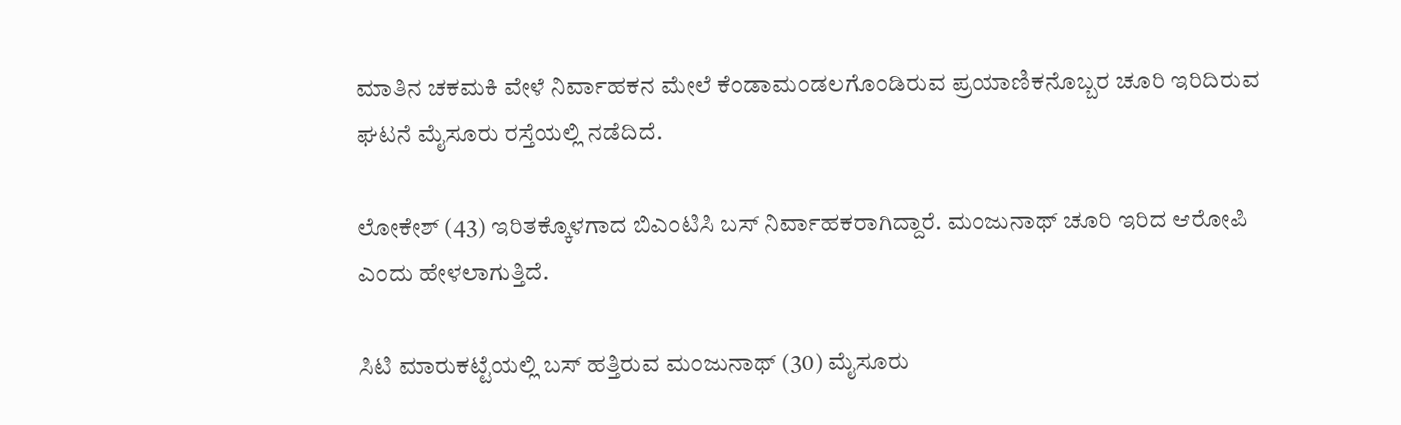ಮಾತಿನ ಚಕಮಕಿ ವೇಳೆ ನಿರ್ವಾಹಕನ ಮೇಲೆ ಕೆಂಡಾಮಂಡಲಗೊಂಡಿರುವ ಪ್ರಯಾಣಿಕನೊಬ್ಬರ ಚೂರಿ ಇರಿದಿರುವ ಘಟನೆ ಮೈಸೂರು ರಸ್ತೆಯಲ್ಲಿ ನಡೆದಿದೆ.

ಲೋಕೇಶ್ (43) ಇರಿತಕ್ಕೊಳಗಾದ ಬಿಎಂಟಿಸಿ ಬಸ್ ನಿರ್ವಾಹಕರಾಗಿದ್ದಾರೆ. ಮಂಜುನಾಥ್ ಚೂರಿ ಇರಿದ ಆರೋಪಿ ಎಂದು ಹೇಳಲಾಗುತ್ತಿದೆ.

ಸಿಟಿ ಮಾರುಕಟ್ಟೆಯಲ್ಲಿ ಬಸ್ ಹತ್ತಿರುವ ಮಂಜುನಾಥ್ (30) ಮೈಸೂರು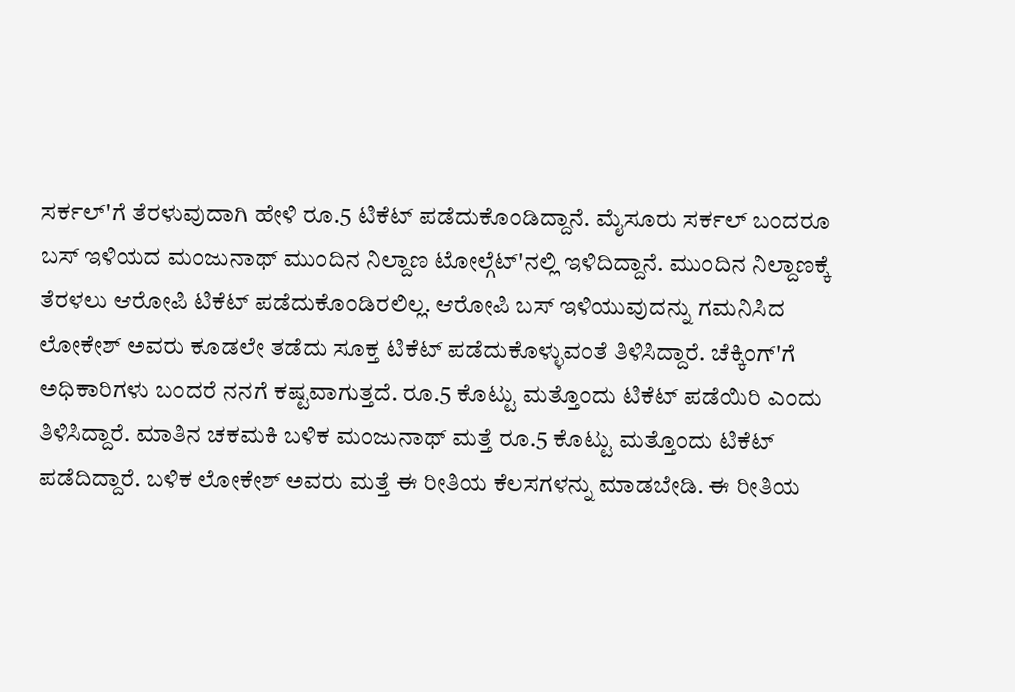ಸರ್ಕಲ್'ಗೆ ತೆರಳುವುದಾಗಿ ಹೇಳಿ ರೂ.5 ಟಿಕೆಟ್ ಪಡೆದುಕೊಂಡಿದ್ದಾನೆ. ಮೈಸೂರು ಸರ್ಕಲ್ ಬಂದರೂ ಬಸ್ ಇಳಿಯದ ಮಂಜುನಾಥ್ ಮುಂದಿನ ನಿಲ್ದಾಣ ಟೋಲ್ಗೆಟ್'ನಲ್ಲಿ ಇಳಿದಿದ್ದಾನೆ. ಮುಂದಿನ ನಿಲ್ದಾಣಕ್ಕೆ ತೆರಳಲು ಆರೋಪಿ ಟಿಕೆಟ್ ಪಡೆದುಕೊಂಡಿರಲಿಲ್ಲ. ಆರೋಪಿ ಬಸ್ ಇಳಿಯುವುದನ್ನು ಗಮನಿಸಿದ ಲೋಕೇಶ್ ಅವರು ಕೂಡಲೇ ತಡೆದು ಸೂಕ್ತ ಟಿಕೆಟ್ ಪಡೆದುಕೊಳ್ಳುವಂತೆ ತಿಳಿಸಿದ್ದಾರೆ. ಚೆಕ್ಕಿಂಗ್'ಗೆ ಅಧಿಕಾರಿಗಳು ಬಂದರೆ ನನಗೆ ಕಷ್ಟವಾಗುತ್ತದೆ. ರೂ.5 ಕೊಟ್ಟು ಮತ್ತೊಂದು ಟಿಕೆಟ್ ಪಡೆಯಿರಿ ಎಂದು ತಿಳಿಸಿದ್ದಾರೆ. ಮಾತಿನ ಚಕಮಕಿ ಬಳಿಕ ಮಂಜುನಾಥ್ ಮತ್ತೆ ರೂ.5 ಕೊಟ್ಟು ಮತ್ತೊಂದು ಟಿಕೆಟ್ ಪಡೆದಿದ್ದಾರೆ. ಬಳಿಕ ಲೋಕೇಶ್ ಅವರು ಮತ್ತೆ ಈ ರೀತಿಯ ಕೆಲಸಗಳನ್ನು ಮಾಡಬೇಡಿ. ಈ ರೀತಿಯ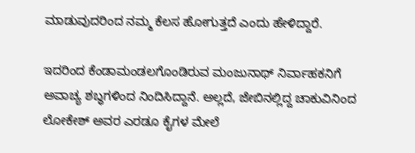ಮಾಡುವುದರಿಂದ ನಮ್ಮ ಕೆಲಸ ಹೋಗುತ್ತದೆ ಎಂದು ಹೇಳಿದ್ದಾರೆ.

ಇದರಿಂದ ಕೆಂಡಾಮಂಡಲಗೊಂಡಿರುವ ಮಂಜುನಾಥ್ ನಿರ್ವಾಹಕನಿಗೆ ಅವಾಚ್ಯ ಶಬ್ಧಗಳಿಂದ ನಿಂದಿಸಿದ್ದಾನೆ. ಅಲ್ಲದೆ, ಜೇಬಿನಲ್ಲಿದ್ದ ಚಾಕುವಿನಿಂದ ಲೋಕೇಶ್ ಅವರ ಎರಡೂ ಕೈಗಳ ಮೇಲೆ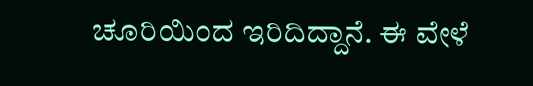ಚೂರಿಯಿಂದ ಇರಿದಿದ್ದಾನೆ. ಈ ವೇಳೆ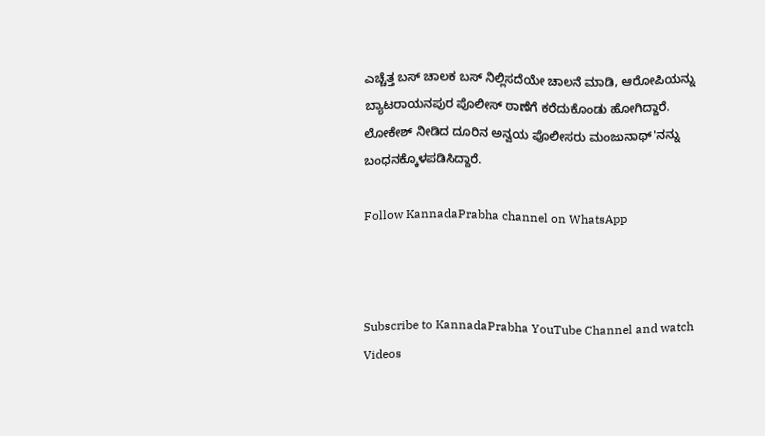ಎಚ್ಚೆತ್ತ ಬಸ್ ಚಾಲಕ ಬಸ್ ನಿಲ್ಲಿಸದೆಯೇ ಚಾಲನೆ ಮಾಡಿ, ಆರೋಪಿಯನ್ನು ಬ್ಯಾಟರಾಯನಪುರ ಪೊಲೀಸ್ ಠಾಣೆಗೆ ಕರೆದುಕೊಂಡು ಹೋಗಿದ್ದಾರೆ. ಲೋಕೇಶ್ ನೀಡಿದ ದೂರಿನ ಅನ್ವಯ ಪೊಲೀಸರು ಮಂಜುನಾಥ್'ನನ್ನು ಬಂಧನಕ್ಕೊಳಪಡಿಸಿದ್ದಾರೆ.

Follow KannadaPrabha channel on WhatsApp



Subscribe to KannadaPrabha YouTube Channel and watch Videos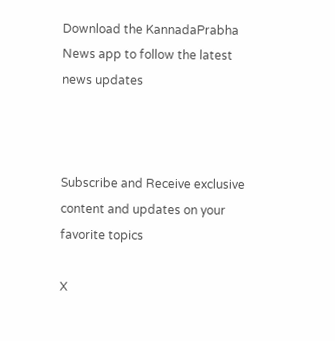Download the KannadaPrabha News app to follow the latest news updates



Subscribe and Receive exclusive content and updates on your favorite topics

X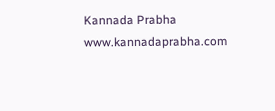Kannada Prabha
www.kannadaprabha.com